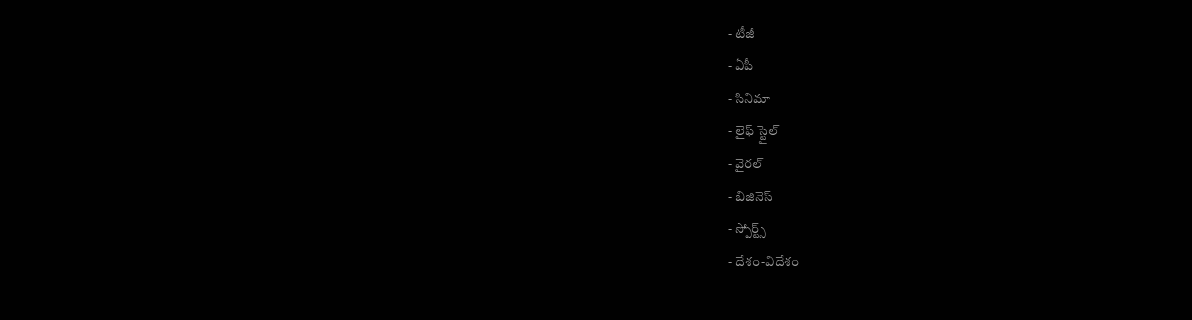- టీజీ
- ఏపీ
- సినిమా
- లైఫ్ స్టైల్
- వైరల్
- బిజినెస్
- స్పోర్ట్స్
- దేశం-విదేశం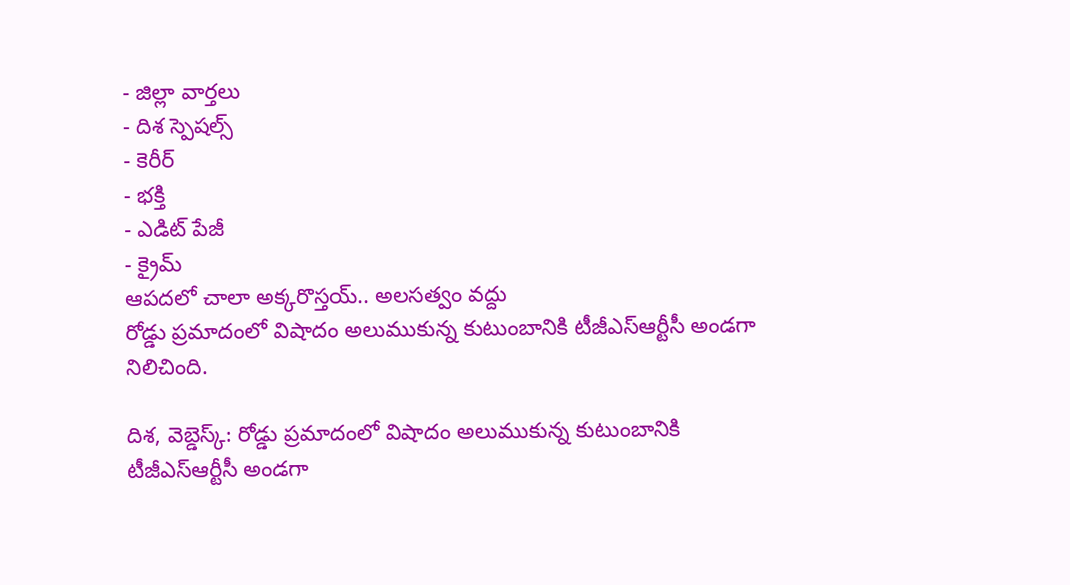- జిల్లా వార్తలు
- దిశ స్పెషల్స్
- కెరీర్
- భక్తి
- ఎడిట్ పేజీ
- క్రైమ్
ఆపదలో చాలా అక్కరొస్తయ్.. అలసత్వం వద్దు
రోడ్డు ప్రమాదంలో విషాదం అలుముకున్న కుటుంబానికి టీజీఎస్ఆర్టీసీ అండగా నిలిచింది.

దిశ, వెబ్డెస్క్: రోడ్డు ప్రమాదంలో విషాదం అలుముకున్న కుటుంబానికి టీజీఎస్ఆర్టీసీ అండగా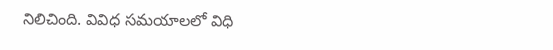నిలిచింది. వివిధ సమయాలలో విధి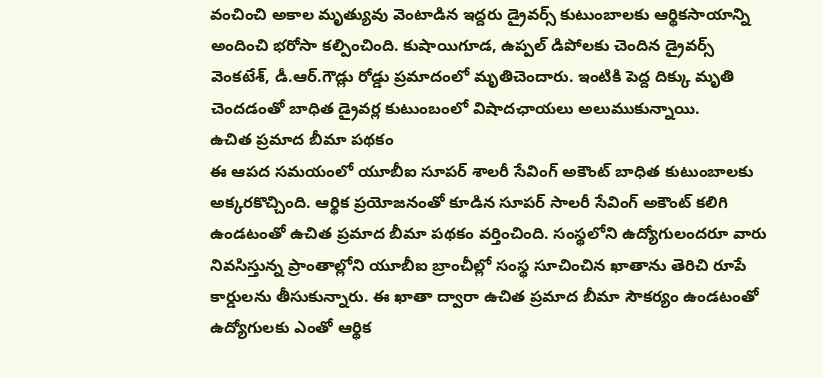వంచించి అకాల మృత్యువు వెంటాడిన ఇద్దరు డ్రైవర్స్ కుటుంబాలకు ఆర్థికసాయాన్ని అందించి భరోసా కల్పించింది. కుషాయిగూడ, ఉప్పల్ డిపోలకు చెందిన డ్రైవర్స్ వెంకటేశ్, డీ.ఆర్.గౌడ్లు రోడ్డు ప్రమాదంలో మృతిచెందారు. ఇంటికి పెద్ద దిక్కు మృతి చెందడంతో బాధిత డ్రైవర్ల కుటుంబంలో విషాదఛాయలు అలుముకున్నాయి.
ఉచిత ప్రమాద బీమా పథకం
ఈ ఆపద సమయంలో యూబీఐ సూపర్ శాలరీ సేవింగ్ అకౌంట్ బాధిత కుటుంబాలకు అక్కరకొచ్చింది. ఆర్థిక ప్రయోజనంతో కూడిన సూపర్ సాలరీ సేవింగ్ అకౌంట్ కలిగి ఉండటంతో ఉచిత ప్రమాద బీమా పథకం వర్తించింది. సంస్థలోని ఉద్యోగులందరూ వారు నివసిస్తున్న ప్రాంతాల్లోని యూబీఐ బ్రాంచీల్లో సంస్థ సూచించిన ఖాతాను తెరిచి రూపే కార్డులను తీసుకున్నారు. ఈ ఖాతా ద్వారా ఉచిత ప్రమాద బీమా సౌకర్యం ఉండటంతో ఉద్యోగులకు ఎంతో ఆర్థిక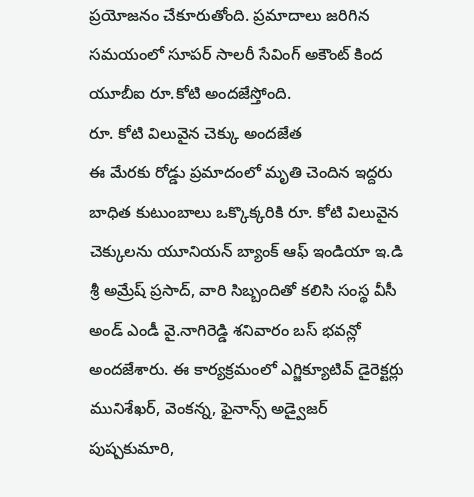ప్రయోజనం చేకూరుతోంది. ప్రమాదాలు జరిగిన సమయంలో సూపర్ సాలరీ సేవింగ్ అకౌంట్ కింద యూబీఐ రూ.కోటి అందజేస్తోంది.
రూ. కోటి విలువైన చెక్కు అందజేత
ఈ మేరకు రోడ్డు ప్రమాదంలో మృతి చెందిన ఇద్దరు బాధిత కుటుంబాలు ఒక్కొక్కరికి రూ. కోటి విలువైన చెక్కులను యూనియన్ బ్యాంక్ ఆఫ్ ఇండియా ఇ.డి శ్రీ అమ్రేష్ ప్రసాద్, వారి సిబ్బందితో కలిసి సంస్థ వీసీ అండ్ ఎండీ వై.నాగిరెడ్డి శనివారం బస్ భవన్లో అందజేశారు. ఈ కార్యక్రమంలో ఎగ్జిక్యూటివ్ డైరెక్టర్లు మునిశేఖర్, వెంకన్న, ఫైనాన్స్ అడ్వైజర్ పుష్పకుమారి,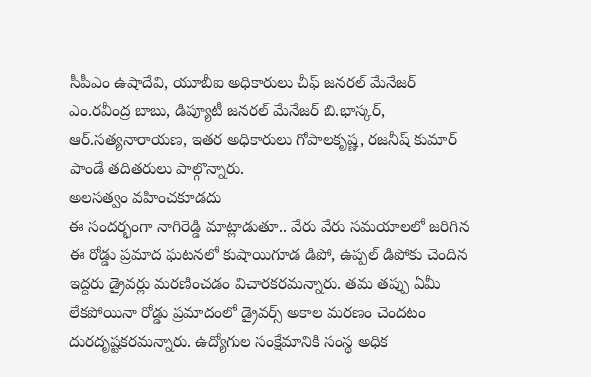సీపీఎం ఉషాదేవి, యూబీఐ అధికారులు చీఫ్ జనరల్ మేనేజర్ ఎం.రవీంద్ర బాబు, డిప్యూటీ జనరల్ మేనేజర్ బి.భాస్కర్, ఆర్.సత్యనారాయణ, ఇతర అధికారులు గోపాలకృష్ణ, రజనీష్ కుమార్ పాండే తదితరులు పాల్గొన్నారు.
అలసత్వం వహించకూడదు
ఈ సందర్భంగా నాగిరెడ్డి మాట్లాడుతూ.. వేరు వేరు సమయాలలో జరిగిన ఈ రోడ్డు ప్రమాద ఘటనలో కుషాయిగూడ డిపో, ఉప్పల్ డిపోకు చెందిన ఇద్దరు డ్రైవర్లు మరణించడం విచారకరమన్నారు. తమ తప్పు ఏమీ లేకపోయినా రోడ్డు ప్రమాదంలో డ్రైవర్స్ అకాల మరణం చెందటం దురదృష్టకరమన్నారు. ఉద్యోగుల సంక్షేమానికి సంస్థ అధిక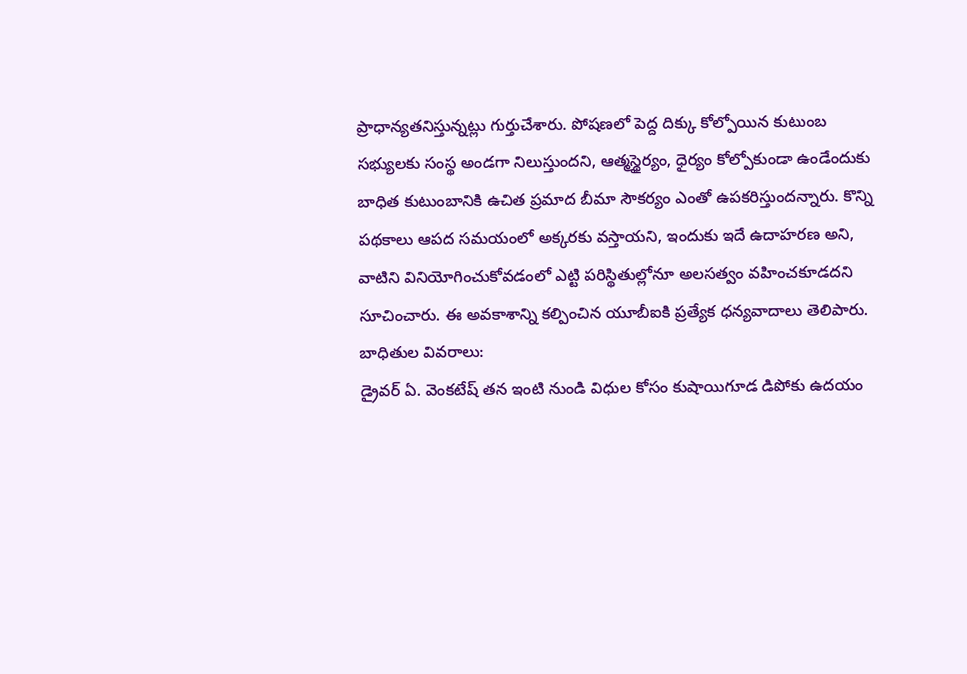ప్రాధాన్యతనిస్తున్నట్లు గుర్తుచేశారు. పోషణలో పెద్ద దిక్కు కోల్పోయిన కుటుంబ సభ్యులకు సంస్థ అండగా నిలుస్తుందని, ఆత్మస్థైర్యం, ధైర్యం కోల్పోకుండా ఉండేందుకు బాధిత కుటుంబానికి ఉచిత ప్రమాద బీమా సౌకర్యం ఎంతో ఉపకరిస్తుందన్నారు. కొన్ని పథకాలు ఆపద సమయంలో అక్కరకు వస్తాయని, ఇందుకు ఇదే ఉదాహరణ అని, వాటిని వినియోగించుకోవడంలో ఎట్టి పరిస్థితుల్లోనూ అలసత్వం వహించకూడదని సూచించారు. ఈ అవకాశాన్ని కల్పించిన యూబీఐకి ప్రత్యేక ధన్యవాదాలు తెలిపారు.
బాధితుల వివరాలు:
డ్రైవర్ ఏ. వెంకటేష్ తన ఇంటి నుండి విధుల కోసం కుషాయిగూడ డిపోకు ఉదయం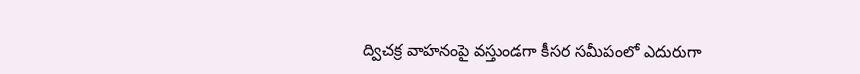ద్విచక్ర వాహనంపై వస్తుండగా కీసర సమీపంలో ఎదురుగా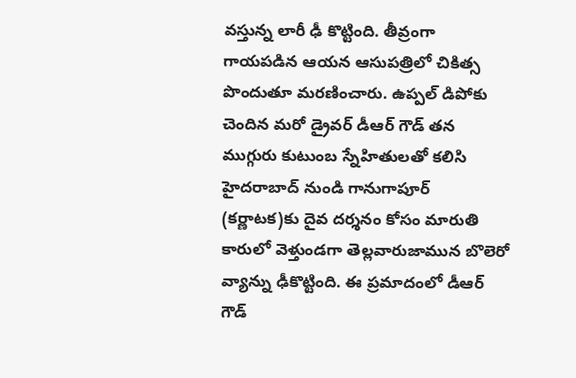వస్తున్న లారీ ఢీ కొట్టింది. తీవ్రంగా గాయపడిన ఆయన ఆసుపత్రిలో చికిత్స పొందుతూ మరణించారు. ఉప్పల్ డిపోకు చెందిన మరో డ్రైవర్ డీఆర్ గౌడ్ తన ముగ్గురు కుటుంబ స్నేహితులతో కలిసి హైదరాబాద్ నుండి గానుగాపూర్ (కర్ణాటక)కు దైవ దర్శనం కోసం మారుతి కారులో వెళ్తుండగా తెల్లవారుజామున బొలెరో వ్యాన్ను ఢీకొట్టింది. ఈ ప్రమాదంలో డీఆర్ గౌడ్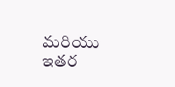మరియు ఇతర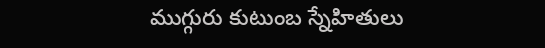ముగ్గురు కుటుంబ స్నేహితులు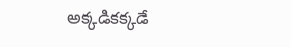అక్కడికక్కడే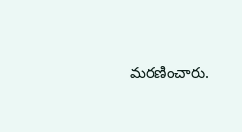మరణించారు.